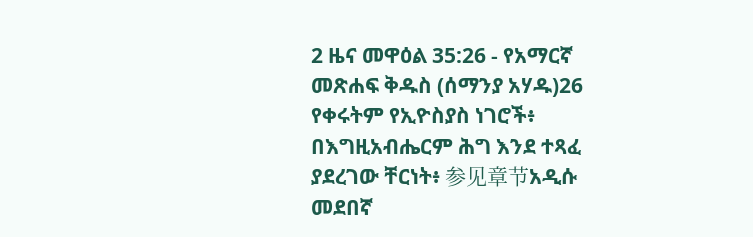2 ዜና መዋዕል 35:26 - የአማርኛ መጽሐፍ ቅዱስ (ሰማንያ አሃዱ)26 የቀሩትም የኢዮስያስ ነገሮች፥ በእግዚአብሔርም ሕግ እንደ ተጻፈ ያደረገው ቸርነት፥ 参见章节አዲሱ መደበኛ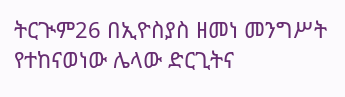ትርጒም26 በኢዮስያስ ዘመነ መንግሥት የተከናወነው ሌላው ድርጊትና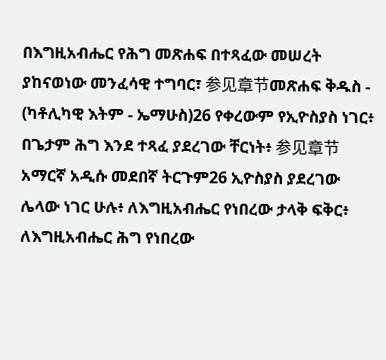በእግዚአብሔር የሕግ መጽሐፍ በተጻፈው መሠረት ያከናወነው መንፈሳዊ ተግባር፣ 参见章节መጽሐፍ ቅዱስ - (ካቶሊካዊ እትም - ኤማሁስ)26 የቀረውም የኢዮስያስ ነገር፥ በጌታም ሕግ እንደ ተጻፈ ያደረገው ቸርነት፥ 参见章节አማርኛ አዲሱ መደበኛ ትርጉም26 ኢዮስያስ ያደረገው ሌላው ነገር ሁሉ፥ ለእግዚአብሔር የነበረው ታላቅ ፍቅር፥ ለእግዚአብሔር ሕግ የነበረው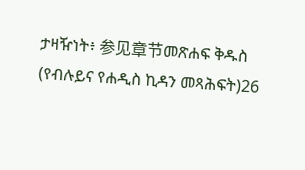ታዛዥነት፥ 参见章节መጽሐፍ ቅዱስ (የብሉይና የሐዲስ ኪዳን መጻሕፍት)26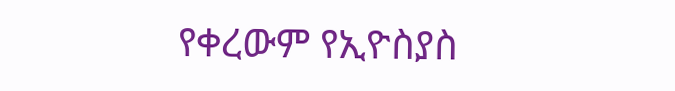የቀረውም የኢዮስያስ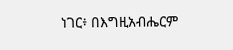ነገር፥ በእግዚአብሔርም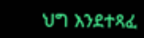ህግ እንደተጻፈ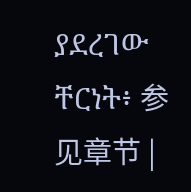ያደረገው ቸርነት፥ 参见章节 |